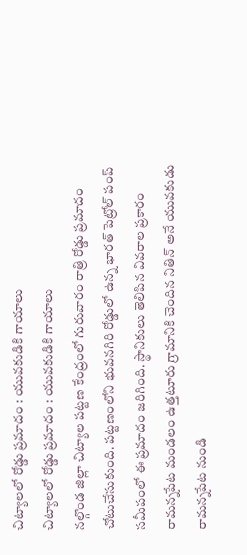చిట్యాలలో రోడ్డు ప్రమాదం : యువకుడికి గాయాలు
చిట్యాలలో రోడ్డు ప్రమాదం : యువకుడికి గాయాలు
నల్గొండ జిల్లా చిట్యాల పట్టణ కేంద్రంలో గురువారం రాత్రి రోడ్డు ప్రమాదం చోటుచేసుకుంది. పట్టణంలోని భువనగిరి రోడ్డులో ఉన్న భారత్ పెట్రోల్ పంప్ సమీపంలో ఈ ప్రమాదం జరిగింది. స్థానికులు తెలిపిన వివరాల ప్రకారం రామన్నపేట మండలం ఉత్తటూరు గ్రామానికి చెందిన నితిన్ అనే యువకుడు రామన్నపేట నుండి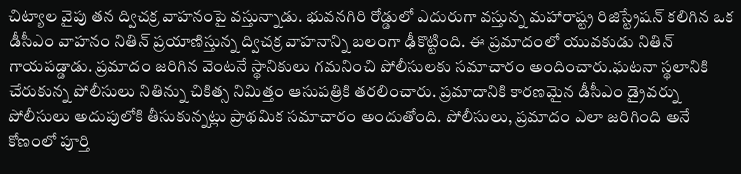చిట్యాల వైపు తన ద్విచక్ర వాహనంపై వస్తున్నాడు. భువనగిరి రోడ్డులో ఎదురుగా వస్తున్న మహారాష్ట్ర రిజిస్ట్రేషన్ కలిగిన ఒక డీసీఎం వాహనం నితిన్ ప్రయాణిస్తున్న ద్విచక్ర వాహనాన్ని బలంగా ఢీకొట్టింది. ఈ ప్రమాదంలో యువకుడు నితిన్ గాయపడ్డాడు. ప్రమాదం జరిగిన వెంటనే స్థానికులు గమనించి పోలీసులకు సమాచారం అందించారు.ఘటనా స్థలానికి చేరుకున్న పోలీసులు నితిన్ను చికిత్స నిమిత్తం ఆసుపత్రికి తరలించారు. ప్రమాదానికి కారణమైన డీసీఎం డ్రైవర్ను పోలీసులు అదుపులోకి తీసుకున్నట్లు ప్రాథమిక సమాచారం అందుతోంది. పోలీసులు, ప్రమాదం ఎలా జరిగింది అనే కోణంలో పూర్తి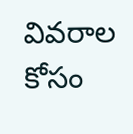వివరాల కోసం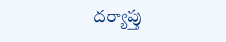దర్యాప్తు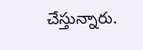చేస్తున్నారు.